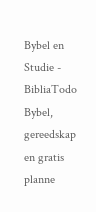Bybel en Studie - BibliaTodo
Bybel, gereedskap en gratis planne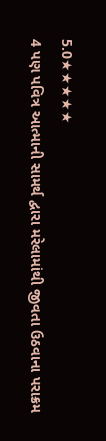5.0★★★★★
4 પણ પવિત્ર આત્માની સામર્થ દ્વારા મરેલામાંથી જીવતા ઉઠવાના પરાક્રમ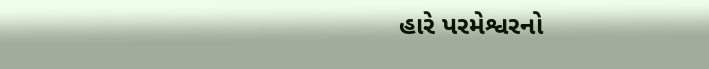હારે પરમેશ્વરનો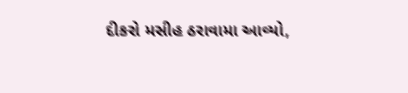દીકરો મસીહ ઠરાવામા આવ્યો,